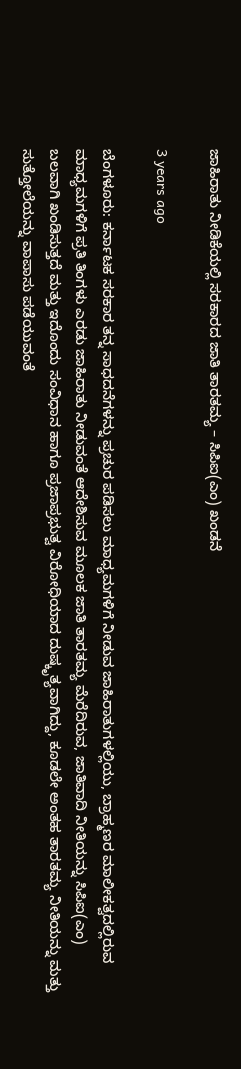ಜಾಹಿರಾತು ನೀಡಿಕೆಯಲ್ಲಿ ಸರಕಾರದ ಜಾತಿ ತಾರತಮ್ಯ – ಸಿಪಿಐ(ಎಂ) ಖಂಡನೆ

3 years ago

ಬೆಂಗಳೂರು: ಕರ್ನಾಟಕ ಸರಕಾರ ತನ್ನ ಸಾಧದನೆಗಳನ್ನು ಪ್ರಚುರ ಪಡಿಸಲು ಮಾಧ್ಯಮಗಳಿಗೆ ನೀಡುವ ಜಾಹಿರಾತುಗಳಲ್ಲಿಯು, ಬ್ರಾಹ್ಮಣರ ಮಾಲೀಕತ್ವದಲ್ಲಿರುವ ಮಾಧ್ಯಮಗಳಿಗೆ ಪ್ರತಿ ತಿಂಗಳು ಎರಡು ಜಾಹಿರಾತು ನೀಡುವಂತೆ ಆದೇಶಿಸುವ ಮೂಲಕ ಜಾತಿ ತಾರತಮ್ಯ ಮೆರೆದಿರುವ, ಜಾತಿವಾದಿ ನೀತಿಯನ್ನು ಸಿಪಿಐ(ಎಂ) ಬಲವಾಗಿ ಖಂಡಿಸುತ್ತದೆ ಮತ್ತು ಇದೊಂದು ಸಂವಿಧಾನ ಹಾಗೂ ಪ್ರಜಾಪ್ರಭುತ್ವ ವಿರೋಧಿಯಾದ ದುಷ್ಕೃತ್ಯವಾಗಿದ್ದು, ಕೂಡಲೇ ಅಂತಹ ತಾರತಮ್ಯ ನೀತಿಯನ್ನು ಮತ್ತು ಸುತ್ತೋಲೆಯನ್ನು ವಾಪಾಸು ಪಡೆಯುವಂತೆ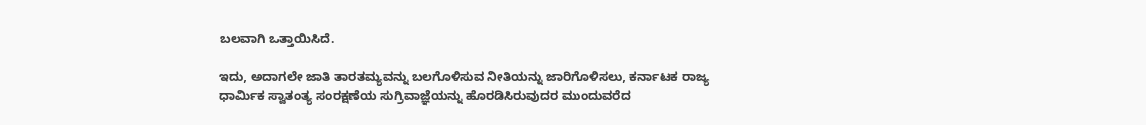ಬಲವಾಗಿ ಒತ್ತಾಯಿಸಿದೆ.

ಇದು, ಅದಾಗಲೇ ಜಾತಿ ತಾರತಮ್ಯವನ್ನು ಬಲಗೊಳಿಸುವ ನೀತಿಯನ್ನು ಜಾರಿಗೊಳಿಸಲು, ಕರ್ನಾಟಕ ರಾಜ್ಯ ಧಾರ್ಮಿಕ ಸ್ವಾತಂತ್ಯ ಸಂರಕ್ಷಣೆಯ ಸುಗ್ರಿವಾಜ್ಞೆಯನ್ನು ಹೊರಡಿಸಿರುವುದರ ಮುಂದುವರೆದ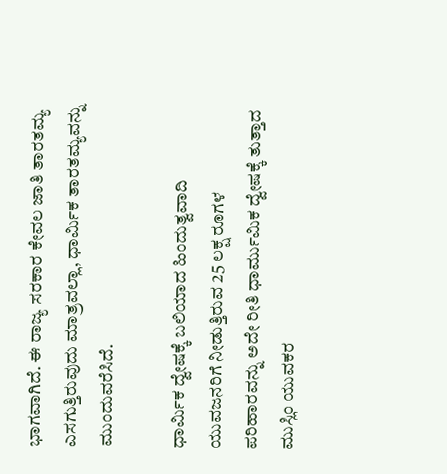ಭಾಗವಾಗಿದೆ. ಈ ರಾಜ್ಯ ಸರಕಾರ ಕೇವಲ ಜಾತಿ ತಾರತಮ್ಯ ಎಸಗುತ್ತಿರುವುದು ಮಾತ್ರವಲ್ಲಾ, ಧಾರ್ಮಿಕ ತಾರತಮ್ಯವನ್ನು ಮುಂದುವರೆಸಿದೆ.

ಧಾರ್ಮಿಕ ದ್ವೇಷಕ್ಕೆ ಬಲಿಯಾದ ಹಿಂದುತ್ವವಾದಿ ಯುವಜನರಿಗೆ ನೀಡುತ್ತಿರುವ 25 ಲಕ್ಷ ರೂಗಳ ಪರಿಹಾರವನ್ನು ಅದೇ ರೀತಿ ಧಾರ್ಮುಮಿಕ ದ್ವೇಷಕ್ಕೆ ತುತ್ತಾದ ಮುಸ್ಲಿಂ ಯುವಕರ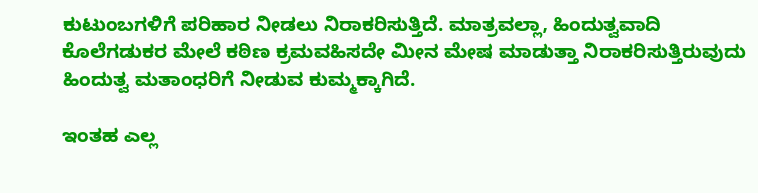ಕುಟುಂಬಗಳಿಗೆ ಪರಿಹಾರ ನೀಡಲು ನಿರಾಕರಿಸುತ್ತಿದೆ. ಮಾತ್ರವಲ್ಲಾ, ಹಿಂದುತ್ವವಾದಿ ಕೊಲೆಗಡುಕರ ಮೇಲೆ ಕಠಿಣ ಕ್ರಮವಹಿಸದೇ ಮೀನ ಮೇಷ ಮಾಡುತ್ತಾ ನಿರಾಕರಿಸುತ್ತಿರುವುದು ಹಿಂದುತ್ವ ಮತಾಂಧರಿಗೆ ನೀಡುವ ಕುಮ್ಮಕ್ಕಾಗಿದೆ.

ಇಂತಹ ಎಲ್ಲ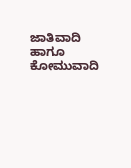ಜಾತಿವಾದಿ ಹಾಗೂ ಕೋಮುವಾದಿ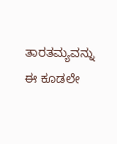ತಾರತಮ್ಯವನ್ನು ಈ ಕೂಡಲೇ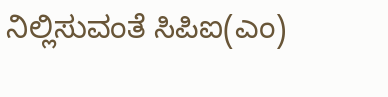ನಿಲ್ಲಿಸುವಂತೆ ಸಿಪಿಐ(ಎಂ)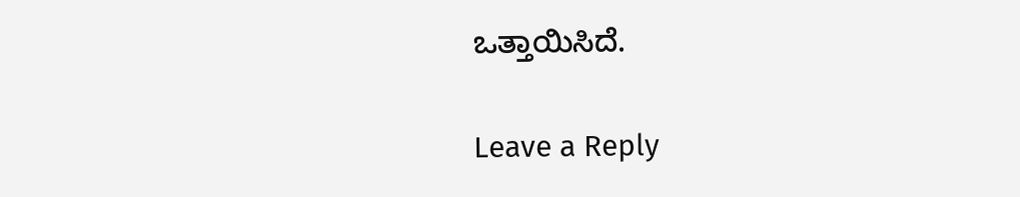ಒತ್ತಾಯಿಸಿದೆ.

Leave a Reply